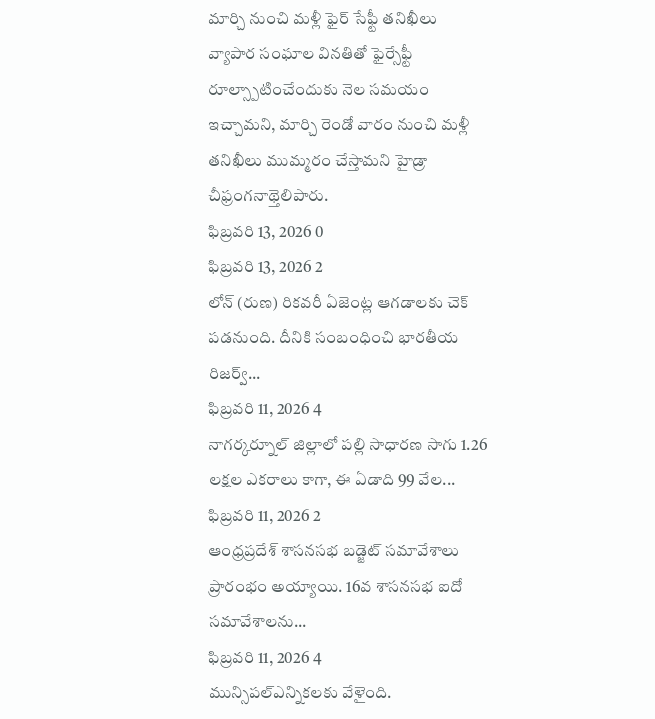మార్చి నుంచి మళ్లీ ఫైర్ సేఫ్టీ తనిఖీలు
వ్యాపార సంఘాల వినతితో ఫైర్సేఫ్టీ రూల్స్పాటించేందుకు నెల సమయం ఇచ్చామని, మార్చి రెండో వారం నుంచి మళ్లీ తనిఖీలు ముమ్మరం చేస్తామని హైడ్రా చీఫ్రంగనాథ్తెలిపారు.
ఫిబ్రవరి 13, 2026 0
ఫిబ్రవరి 13, 2026 2
లోన్ (రుణ) రికవరీ ఏజెంట్ల ఆగడాలకు చెక్ పడనుంది. దీనికి సంబంధించి భారతీయ రిజర్వ్...
ఫిబ్రవరి 11, 2026 4
నాగర్కర్నూల్ జిల్లాలో పల్లి సాధారణ సాగు 1.26 లక్షల ఎకరాలు కాగా, ఈ ఏడాది 99 వేల...
ఫిబ్రవరి 11, 2026 2
ఆంధ్రప్రదేశ్ శాసనసభ బడ్జెట్ సమావేశాలు ప్రారంభం అయ్యాయి. 16వ శాసనసభ ఐదో సమావేశాలను...
ఫిబ్రవరి 11, 2026 4
మున్సిపల్ఎన్నికలకు వేళైంది.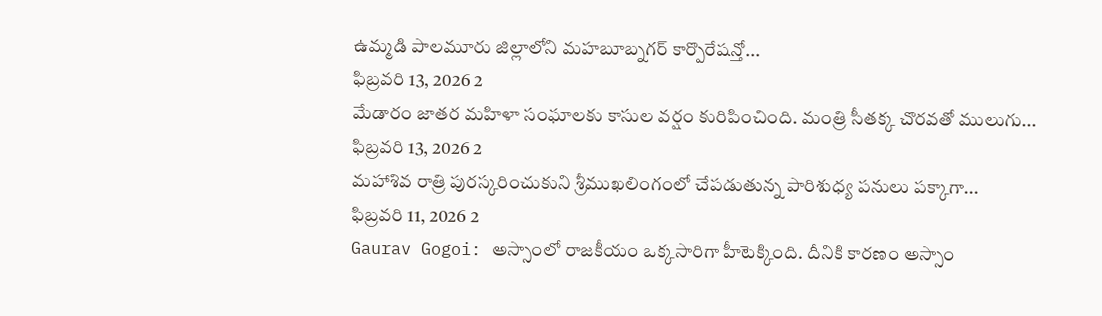ఉమ్మడి పాలమూరు జిల్లాలోని మహబూబ్నగర్ కార్పొరేషన్తో...
ఫిబ్రవరి 13, 2026 2
మేడారం జాతర మహిళా సంఘాలకు కాసుల వర్షం కురిపించింది. మంత్రి సీతక్క చొరవతో ములుగు...
ఫిబ్రవరి 13, 2026 2
మహాశివ రాత్రి పురస్కరించుకుని శ్రీముఖలింగంలో చేపడుతున్న పారిశుధ్య పనులు పక్కాగా...
ఫిబ్రవరి 11, 2026 2
Gaurav Gogoi: అస్సాంలో రాజకీయం ఒక్కసారిగా హీటెక్కింది. దీనికి కారణం అస్సాం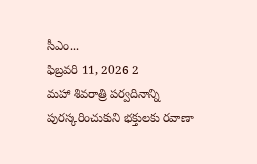సీఎం...
ఫిబ్రవరి 11, 2026 2
మహా శివరాత్రి పర్వదినాన్ని పురస్కరించుకుని భక్తులకు రవాణా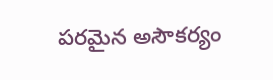పరమైన అసౌకర్యం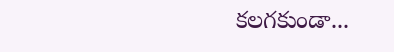కలగకుండా...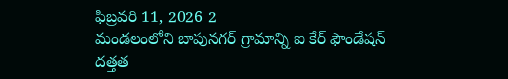ఫిబ్రవరి 11, 2026 2
మండలంలోని బాపునగర్ గ్రామాన్ని ఐ కేర్ ఫౌండేషన్ దత్తత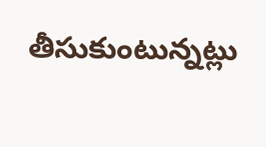తీసుకుంటున్నట్లు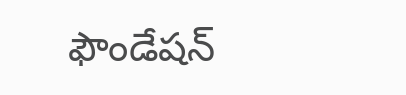ఫౌండేషన్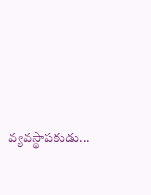వ్యవస్థాపకుడు...